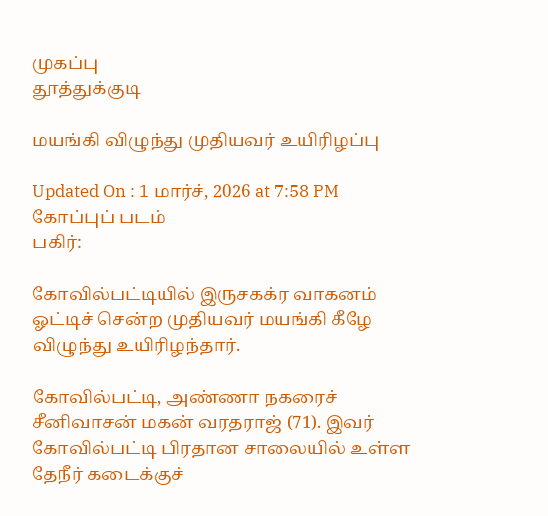முகப்பு
தூத்துக்குடி

மயங்கி விழுந்து முதியவர் உயிரிழப்பு

Updated On : 1 மார்ச், 2026 at 7:58 PM
கோப்புப் படம்
பகிர்:

கோவில்பட்டியில் இருசகக்ர வாகனம் ஓட்டிச் சென்ற முதியவர் மயங்கி கீழே விழுந்து உயிரிழந்தார்.

கோவில்பட்டி, அண்ணா நகரைச் சீனிவாசன் மகன் வரதராஜ் (71). இவர் கோவில்பட்டி பிரதான சாலையில் உள்ள தேநீர் கடைக்குச்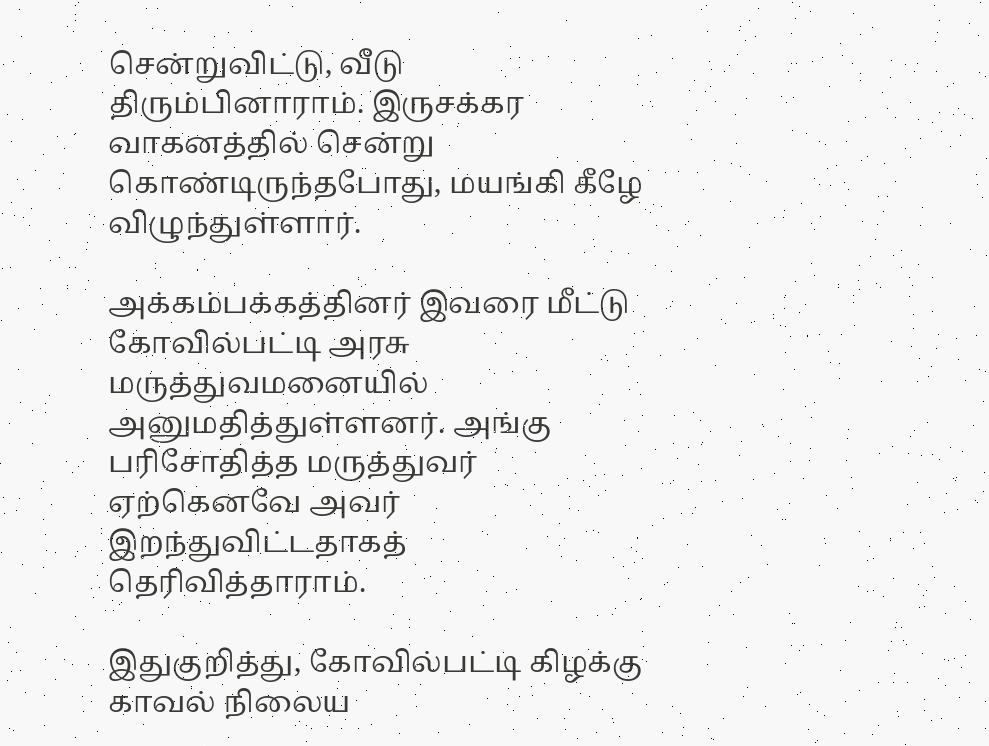சென்றுவிட்டு, வீடு திரும்பினாராம். இருசக்கர வாகனத்தில் சென்று கொண்டிருந்தபோது, மயங்கி கீழே விழுந்துள்ளார்.

அக்கம்பக்கத்தினர் இவரை மீட்டு கோவில்பட்டி அரசு மருத்துவமனையில் அனுமதித்துள்ளனர். அங்கு பரிசோதித்த மருத்துவர் ஏற்கெனவே அவர் இறந்துவிட்டதாகத் தெரிவித்தாராம்.

இதுகுறித்து, கோவில்பட்டி கிழக்கு காவல் நிலைய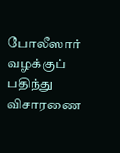போலீஸார் வழக்குப் பதிந்து விசாரணை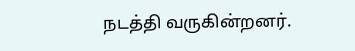நடத்தி வருகின்றனர்.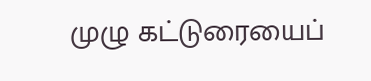முழு கட்டுரையைப்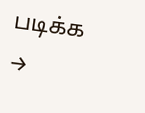படிக்க →